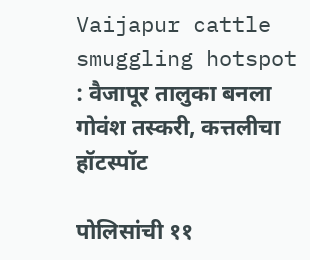Vaijapur cattle smuggling hotspot : वैजापूर तालुका बनला गोवंश तस्करी, कत्तलीचा हॉटस्पॉट

पोलिसांची ११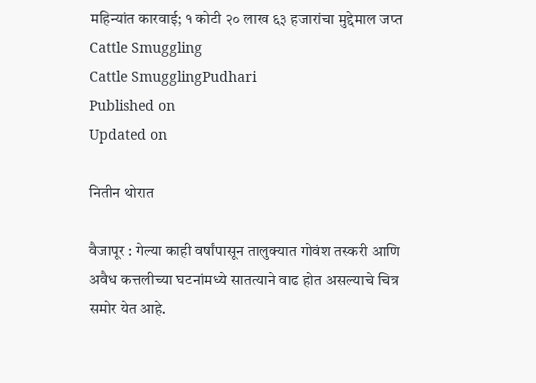महिन्यांत कारवाई; १ कोटी २० लाख ६३ हजारांचा मुद्देमाल जप्त
Cattle Smuggling
Cattle SmugglingPudhari
Published on
Updated on

नितीन थोरात

वैजापूर : गेल्या काही वर्षांपासून तालुक्यात गोवंश तस्करी आणि अवैध कत्तलीच्या घटनांमध्ये सातत्याने वाढ होत असल्याचे चित्र समोर येत आहे.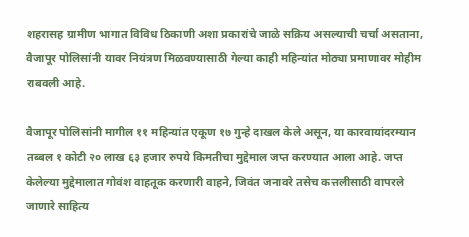शहरासह ग्रामीण भागात विविध ठिकाणी अशा प्रकारांचे जाळे सक्रिय असल्याची चर्चा असताना, वैजापूर पोलिसांनी यावर नियंत्रण मिळवण्यासाठी गेल्या काही महिन्यांत मोठ्या प्रमाणावर मोहीम राबवली आहे.

वैजापूर पोलिसांनी मागील ११ महिन्यांत एकूण १७ गुन्हे दाखल केले असून, या कारवायांदरम्यान तब्बल १ कोटी २० लाख ६३ हजार रुपये किमतीचा मुद्देमाल जप्त करण्यात आला आहे. जप्त केलेल्या मुद्देमालात गोवंश वाहतूक करणारी वाहने, जिवंत जनावरे तसेच कत्तलीसाठी वापरले जाणारे साहित्य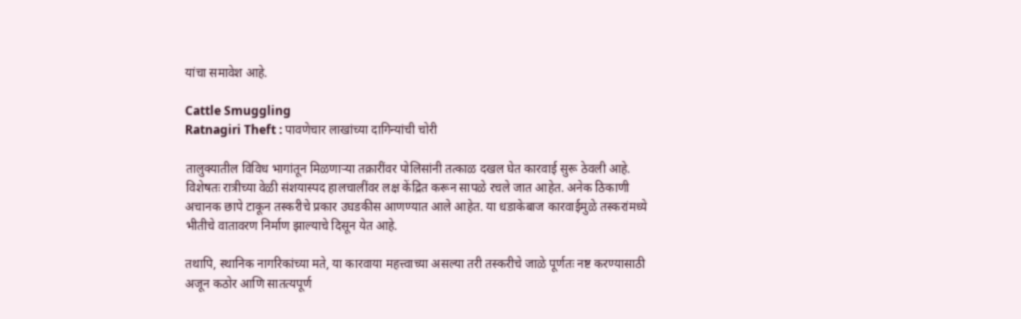यांचा समावेश आहे.

Cattle Smuggling
Ratnagiri Theft : पावणेचार लाखांच्या दागिन्यांची चोरी

तालुक्यातील विविध भागांतून मिळणाऱ्या तक्रारींवर पोलिसांनी तत्काळ दखल घेत कारवाई सुरू ठेवली आहे. विशेषतः रात्रीच्या वेळी संशयास्पद हालचालींवर लक्ष केंद्रित करून सापळे रचले जात आहेत. अनेक ठिकाणी अचानक छापे टाकून तस्करीचे प्रकार उघडकीस आणण्यात आले आहेत. या धडाकेबाज कारवाईमुळे तस्करांमध्ये भीतीचे वातावरण निर्माण झाल्याचे दिसून येत आहे.

तथापि, स्थानिक नागरिकांच्या मते, या कारवाया महत्त्वाच्या असल्या तरी तस्करीचे जाळे पूर्णतः नष्ट करण्यासाठी अजून कठोर आणि सातत्यपूर्ण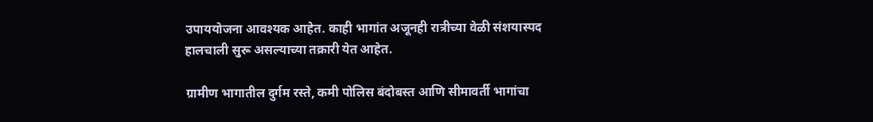उपाययोजना आवश्यक आहेत. काही भागांत अजूनही रात्रीच्या वेळी संशयास्पद हालचाली सुरू असल्याच्या तक्रारी येत आहेत.

ग्रामीण भागातील दुर्गम रस्ते, कमी पोलिस बंदोबस्त आणि सीमावर्ती भागांचा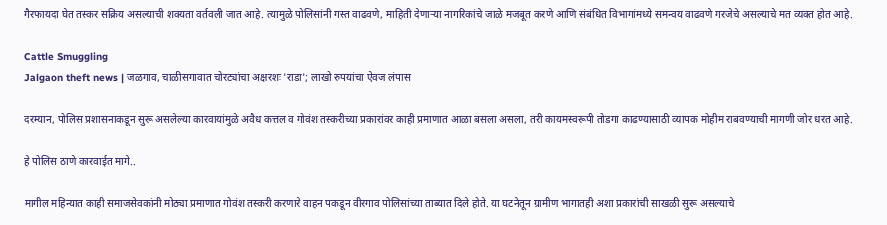गैरफायदा घेत तस्कर सक्रिय असल्याची शक्यता वर्तवली जात आहे. त्यामुळे पोलिसांनी गस्त वाढवणे, माहिती देणाऱ्या नागरिकांचे जाळे मजबूत करणे आणि संबंधित विभागांमध्ये समन्वय वाढवणे गरजेचे असल्याचे मत व्यक्त होत आहे.

Cattle Smuggling
Jalgaon theft news | जळगाव, चाळीसगावात चोरट्यांचा अक्षरशः 'राडा'; लाखो रुपयांचा ऐवज लंपास

दरम्यान, पोलिस प्रशासनाकडून सुरू असलेल्या कारवायांमुळे अवैध कत्तल व गोवंश तस्करीच्या प्रकारांवर काही प्रमाणात आळा बसला असला, तरी कायमस्वरूपी तोडगा काढण्यासाठी व्यापक मोहीम राबवण्याची मागणी जोर धरत आहे.

हे पोलिस ठाणे कारवाईत मागे..

मागील महिन्यात काही समाजसेवकांनी मोठ्या प्रमाणात गोवंश तस्करी करणारे वाहन पकडून वीरगाव पोलिसांच्या ताब्यात दिले होते. या घटनेतून ग्रामीण भागातही अशा प्रकारांची साखळी सुरू असल्याचे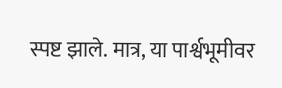स्पष्ट झाले. मात्र, या पार्श्वभूमीवर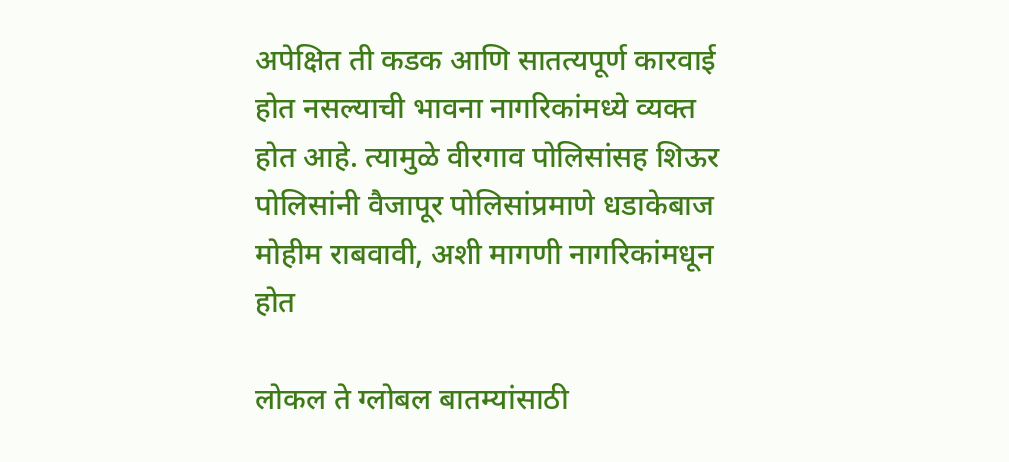अपेक्षित ती कडक आणि सातत्यपूर्ण कारवाई होत नसल्याची भावना नागरिकांमध्ये व्यक्त होत आहे. त्यामुळे वीरगाव पोलिसांसह शिऊर पोलिसांनी वैजापूर पोलिसांप्रमाणे धडाकेबाज मोहीम राबवावी, अशी मागणी नागरिकांमधून होत

लोकल ते ग्लोबल बातम्यांसाठी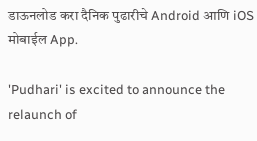डाऊनलोड करा दैनिक पुढारीचे Android आणि iOS मोबाईल App.

'Pudhari' is excited to announce the relaunch of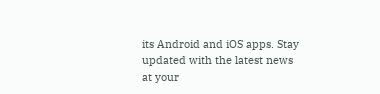its Android and iOS apps. Stay updated with the latest news at your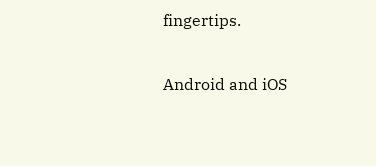fingertips.

Android and iOS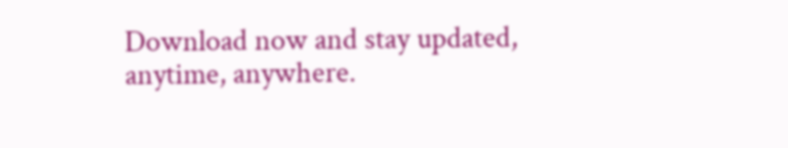Download now and stay updated, anytime, anywhere.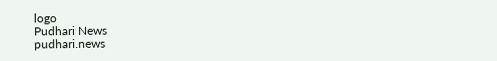logo
Pudhari News
pudhari.news